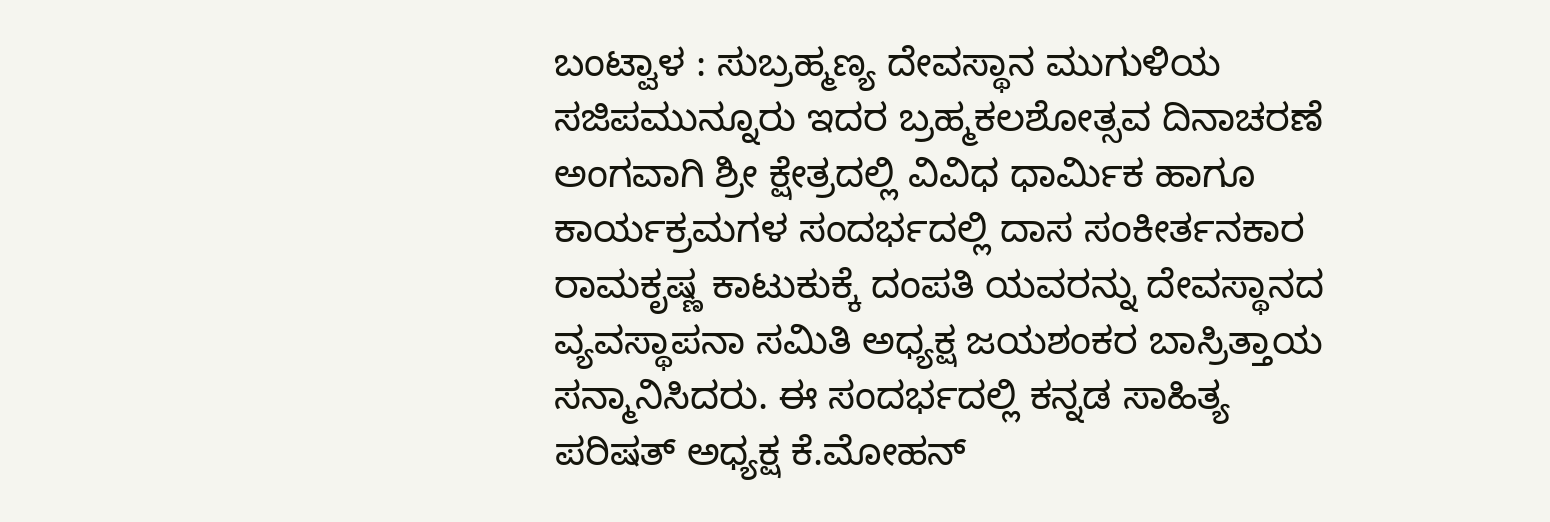ಬಂಟ್ವಾಳ : ಸುಬ್ರಹ್ಮಣ್ಯ ದೇವಸ್ಥಾನ ಮುಗುಳಿಯ ಸಜಿಪಮುನ್ನೂರು ಇದರ ಬ್ರಹ್ಮಕಲಶೋತ್ಸವ ದಿನಾಚರಣೆ ಅಂಗವಾಗಿ ಶ್ರೀ ಕ್ಷೇತ್ರದಲ್ಲಿ ವಿವಿಧ ಧಾರ್ಮಿಕ ಹಾಗೂ ಕಾರ್ಯಕ್ರಮಗಳ ಸಂದರ್ಭದಲ್ಲಿ ದಾಸ ಸಂಕೀರ್ತನಕಾರ ರಾಮಕೃಷ್ಣ ಕಾಟುಕುಕ್ಕೆ ದಂಪತಿ ಯವರನ್ನು ದೇವಸ್ಥಾನದ ವ್ಯವಸ್ಥಾಪನಾ ಸಮಿತಿ ಅಧ್ಯಕ್ಷ ಜಯಶಂಕರ ಬಾಸ್ರಿತ್ತಾಯ ಸನ್ಮಾನಿಸಿದರು. ಈ ಸಂದರ್ಭದಲ್ಲಿ ಕನ್ನಡ ಸಾಹಿತ್ಯ ಪರಿಷತ್ ಅಧ್ಯಕ್ಷ ಕೆ.ಮೋಹನ್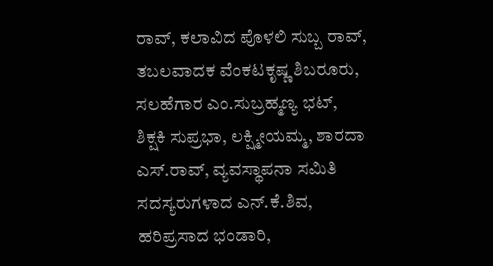ರಾವ್, ಕಲಾವಿದ ಪೊಳಲಿ ಸುಬ್ಬ ರಾವ್, ತಬಲವಾದಕ ವೆಂಕಟಕೃಷ್ಣ ಶಿಬರೂರು, ಸಲಹೆಗಾರ ಎಂ.ಸುಬ್ರಹ್ಮಣ್ಯ ಭಟ್, ಶಿಕ್ಷಕಿ ಸುಪ್ರಭಾ, ಲಕ್ಷ್ಮೀಯಮ್ಮ, ಶಾರದಾ ಎಸ್.ರಾವ್, ವ್ಯವಸ್ಥಾಪನಾ ಸಮಿತಿ ಸದಸ್ಯರುಗಳಾದ ಎನ್.ಕೆ.ಶಿವ, ಹರಿಪ್ರಸಾದ ಭಂಡಾರಿ,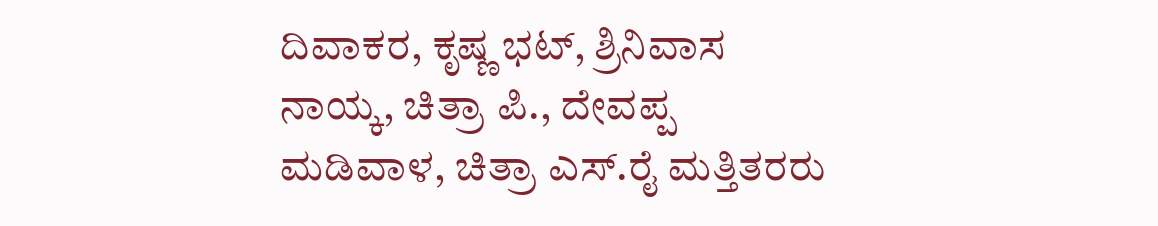ದಿವಾಕರ, ಕೃಷ್ಣ ಭಟ್, ಶ್ರಿನಿವಾಸ ನಾಯ್ಕ, ಚಿತ್ರಾ ಪಿ., ದೇವಪ್ಪ ಮಡಿವಾಳ, ಚಿತ್ರಾ ಎಸ್.ರೈ ಮತ್ತಿತರರು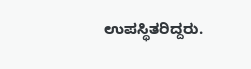ಉಪಸ್ಥಿತರಿದ್ದರು.